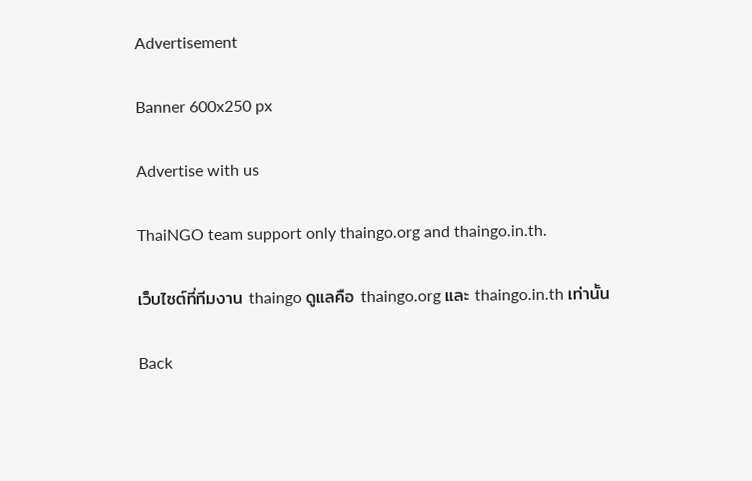Advertisement

Banner 600x250 px

Advertise with us

ThaiNGO team support only thaingo.org and thaingo.in.th.

เว็บไซต์ที่ทีมงาน thaingo ดูแลคือ thaingo.org และ thaingo.in.th เท่านั้น

Back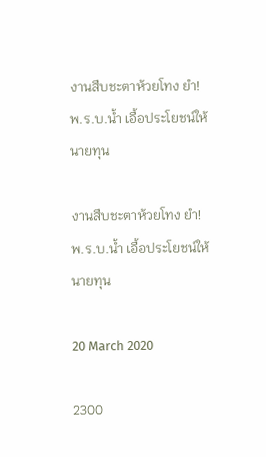งานสืบชะตาห้วยโทง ยำ! พ.ร.บ.น้ำ เอื้อประโยชน์ให้นายทุน

งานสืบชะตาห้วยโทง ยำ! พ.ร.บ.น้ำ เอื้อประโยชน์ให้นายทุน

20 March 2020

2300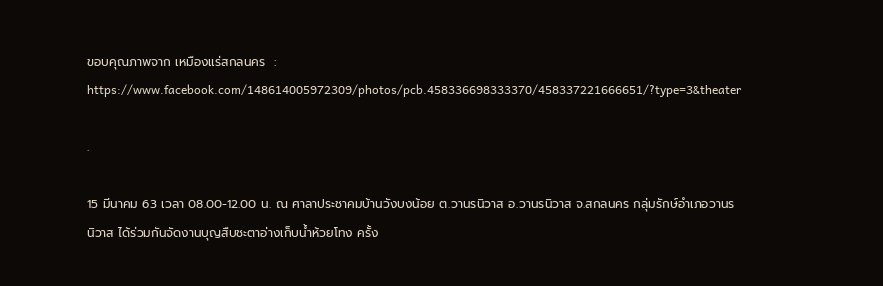ขอบคุณภาพจาก เหมืองแร่สกลนคร  : https://www.facebook.com/148614005972309/photos/pcb.458336698333370/458337221666651/?type=3&theater

.

15 มีนาคม 63 เวลา 08.00-12.00 น. ณ ศาลาประชาคมบ้านวังบงน้อย ต.วานรนิวาส อ.วานรนิวาส จ.สกลนคร กลุ่มรักษ์อำเภอวานรนิวาส ได้ร่วมกันจัดงานบุญสืบชะตาอ่างเก็บน้ำห้วยโทง ครั้ง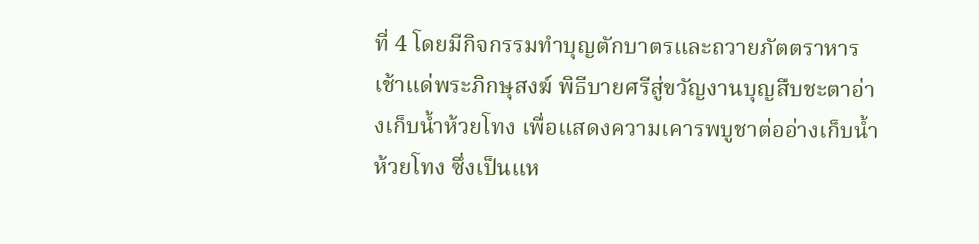ที่ 4 โดยมีกิจกรรมทำบุญตักบาตรและถวายภัตตราหารเช้าแด่พระภิกษุสงฆ์ พิธีบายศรีสู่ขวัญงานบุญสืบชะตาอ่างเก็บน้ำห้วยโทง เพื่อแสดงความเคารพบูชาต่ออ่างเก็บน้ำห้วยโทง ซึ่งเป็นแห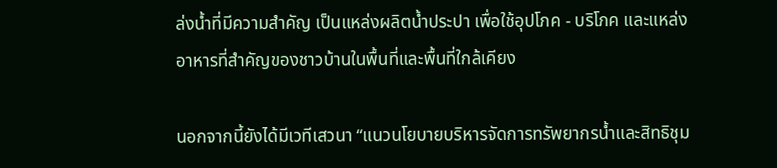ล่งน้ำที่มีความสำคัญ เป็นแหล่งผลิตน้ำประปา เพื่อใช้อุปโภค - บริโภค และแหล่งอาหารที่สำคัญของชาวบ้านในพื้นที่และพื้นที่ใกล้เคียง

นอกจากนี้ยังได้มีเวทีเสวนา “แนวนโยบายบริหารจัดการทรัพยากรน้ำและสิทธิชุม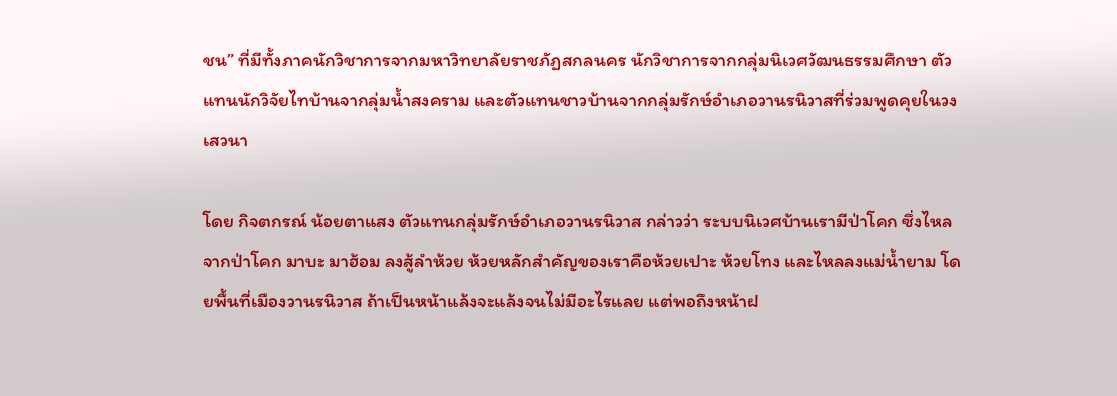ชน” ที่มีทั้งภาคนักวิชาการจากมหาวิทยาลัยราชภัฏสกลนคร นักวิชาการจากกลุ่มนิเวศวัฒนธรรมศึกษา ตัวแทนนักวิจัยไทบ้านจากลุ่มน้ำสงคราม และตัวแทนชาวบ้านจากกลุ่มรักษ์อำเภอวานรนิวาสที่ร่วมพูดคุยในวงเสวนา

โดย กิจตกรณ์ น้อยตาแสง ตัวแทนกลุ่มรักษ์อำเภอวานรนิวาส กล่าวว่า ระบบนิเวศบ้านเรามีป่าโคก ซึ่งไหลจากป่าโคก มาบะ มาฮ้อม ลงสู้ลำห้วย ห้วยหลักสำคัญของเราคือห้วยเปาะ ห้วยโทง และไหลลงแม่น้ำยาม โดยพื้นที่เมืองวานรนิวาส ถ้าเป็นหน้าแล้งจะแล้งจนไม่มีอะไรแลย แต่พอถึงหน้าฝ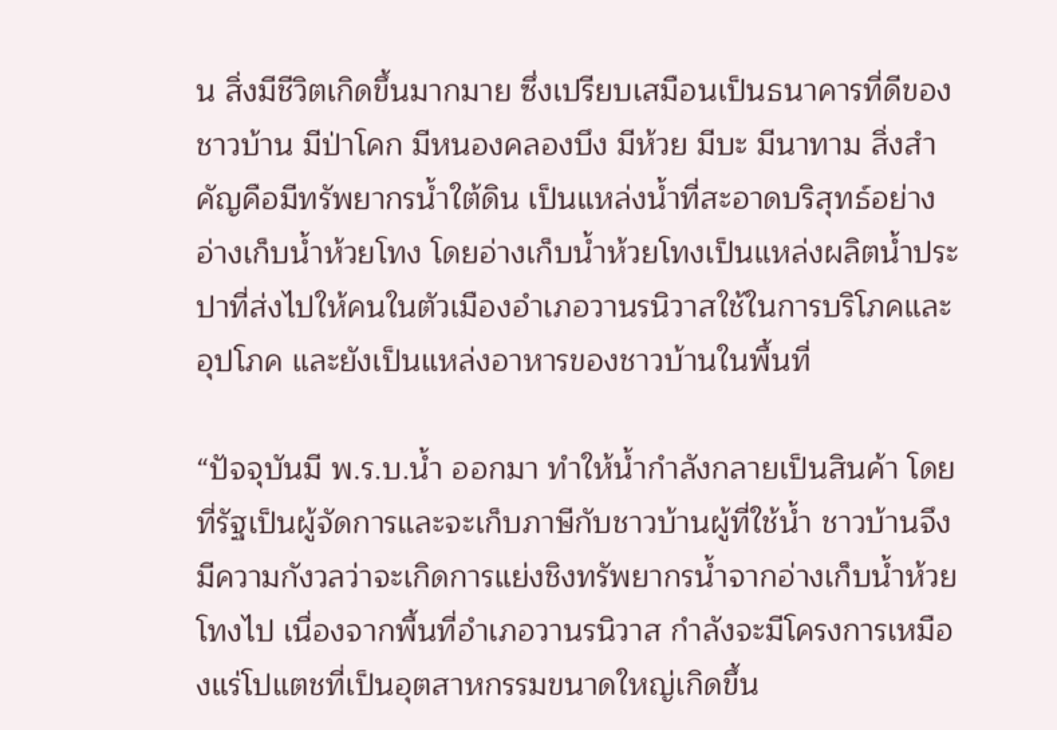น สิ่งมีชีวิตเกิดขึ้นมากมาย ซึ่งเปรียบเสมือนเป็นธนาคารที่ดีของชาวบ้าน มีป่าโคก มีหนองคลองบึง มีห้วย มีบะ มีนาทาม สิ่งสำคัญคือมีทรัพยากรน้ำใต้ดิน เป็นแหล่งน้ำที่สะอาดบริสุทธ์อย่างอ่างเก็บน้ำห้วยโทง โดยอ่างเก็บน้ำห้วยโทงเป็นแหล่งผลิตน้ำประปาที่ส่งไปให้คนในตัวเมืองอำเภอวานรนิวาสใช้ในการบริโภคและอุปโภค และยังเป็นแหล่งอาหารของชาวบ้านในพื้นที่

“ปัจจุบันมี พ.ร.บ.น้ำ ออกมา ทำให้น้ำกำลังกลายเป็นสินค้า โดยที่รัฐเป็นผู้จัดการและจะเก็บภาษีกับชาวบ้านผู้ที่ใช้น้ำ ชาวบ้านจึงมีความกังวลว่าจะเกิดการแย่งชิงทรัพยากรน้ำจากอ่างเก็บน้ำห้วยโทงไป เนื่องจากพื้นที่อำเภอวานรนิวาส กำลังจะมีโครงการเหมืองแร่โปแตชที่เป็นอุตสาหกรรมขนาดใหญ่เกิดขึ้น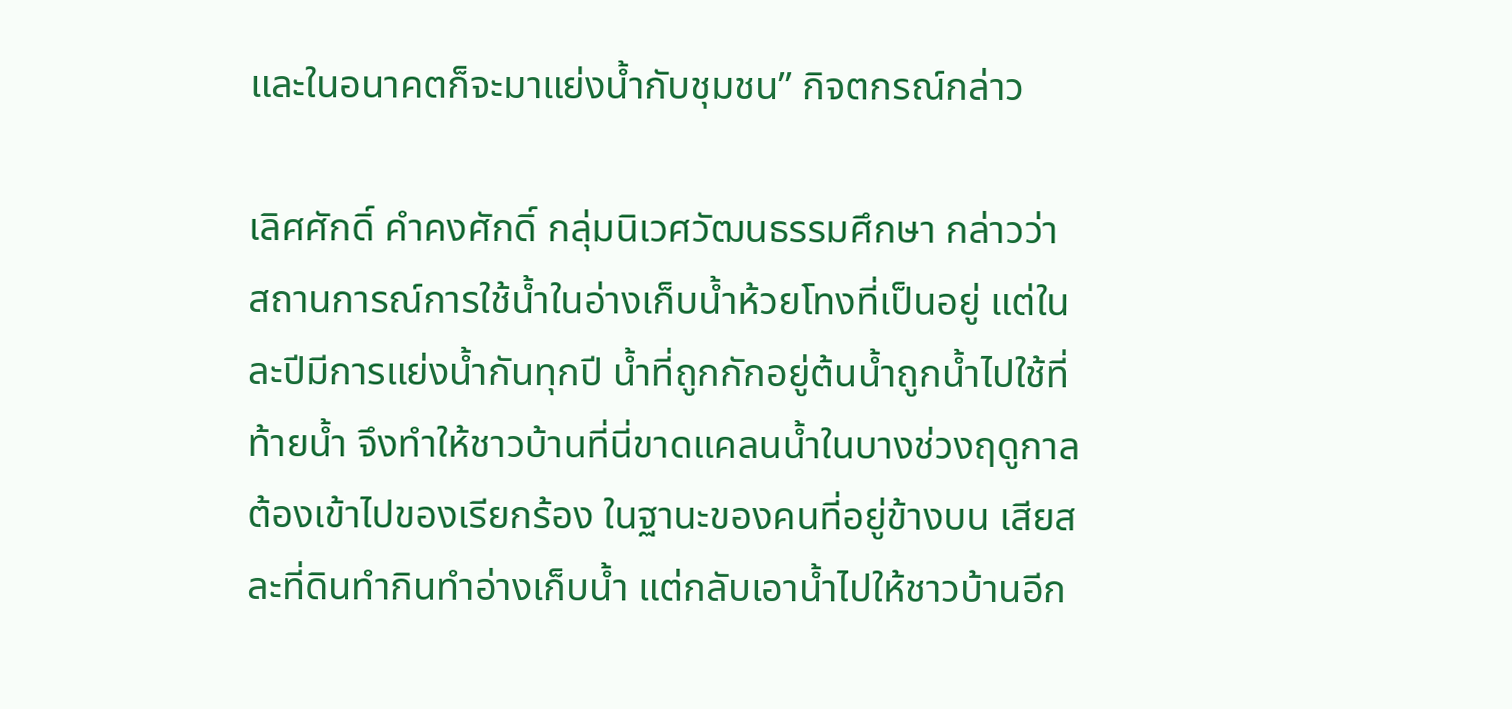และในอนาคตก็จะมาแย่งน้ำกับชุมชน” กิจตกรณ์กล่าว

เลิศศักดิ์ คำคงศักดิ์ กลุ่มนิเวศวัฒนธรรมศึกษา กล่าวว่า สถานการณ์การใช้น้ำในอ่างเก็บน้ำห้วยโทงที่เป็นอยู่ แต่ในละปีมีการแย่งน้ำกันทุกปี น้ำที่ถูกกักอยู่ต้นน้ำถูกน้ำไปใช้ที่ท้ายน้ำ จึงทำให้ชาวบ้านที่นี่ขาดแคลนน้ำในบางช่วงฤดูกาล ต้องเข้าไปของเรียกร้อง ในฐานะของคนที่อยู่ข้างบน เสียสละที่ดินทำกินทำอ่างเก็บน้ำ แต่กลับเอาน้ำไปให้ชาวบ้านอีก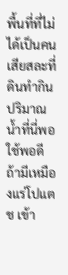พื้นที่ที่ไม่ได้เป็นคนเสียสละที่ดินทำกิน ปริมาณน้ำที่นี่พอใช้พอดี ถ้ามีเหมืองแร่โปแตช เข้า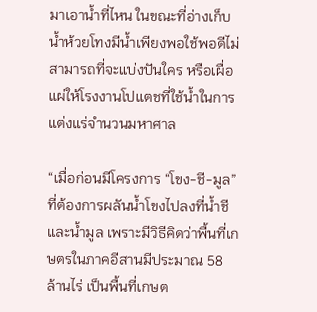มาเอาน้ำที่ไหน ในขณะที่อ่างเก็บน้ำห้วยโทงมีน้ำเพียงพอใช้พอดีไม่สามารถที่จะแบ่งปันใคร หรือเผื่อแผ่ให้โรงงานโปแตชที่ใช้น้ำในการแต่งแร่จำนวนมหาศาล

“เมื่อก่อนมีโครงการ “โขง-ชี-มูล” ที่ต้องการผลันน้ำโขงไปลงที่น้ำชีและน้ำมูล เพราะมีวิธีคิดว่าพื้นที่เกษตรในภาคอีสานมีประมาณ 58 ล้านไร่ เป็นพื้นที่เกษต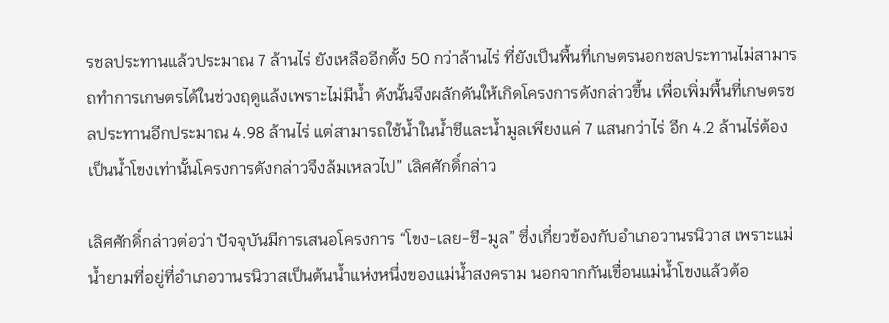รชลประทานแล้วประมาณ 7 ล้านไร่ ยังเหลืออีกตั้ง 50 กว่าล้านไร่ ที่ยังเป็นพื้นที่เกษตรนอกชลประทานไม่สามารถทำการเกษตรได้ในช่วงฤดูแล้งเพราะไม่มีน้ำ ดังนั้นจึงผลักดันให้เกิดโครงการดังกล่าวขึ้น เพื่อเพิ่มพื้นที่เกษตรชลประทานอีกประมาณ 4.98 ล้านไร่ แต่สามารถใช้น้ำในน้ำชีและน้ำมูลเพียงแค่ 7 แสนกว่าไร่ อีก 4.2 ล้านไร่ต้องเป็นน้ำโขงเท่านั้นโครงการดังกล่าวจึงล้มเหลวไป” เลิศศักดิ์กล่าว

เลิศศักดิ์กล่าวต่อว่า ปัจจุบันมีการเสนอโครงการ “โขง-เลย-ชี-มูล” ซึ่งเกี่ยวข้องกับอำเภอวานรนิวาส เพราะแม่น้ำยามที่อยู่ที่อำเภอวานรนิวาสเป็นต้นน้ำแห่งหนึ่งของแม่น้ำสงคราม นอกจากกันเขื่อนแม่น้ำโขงแล้วต้อ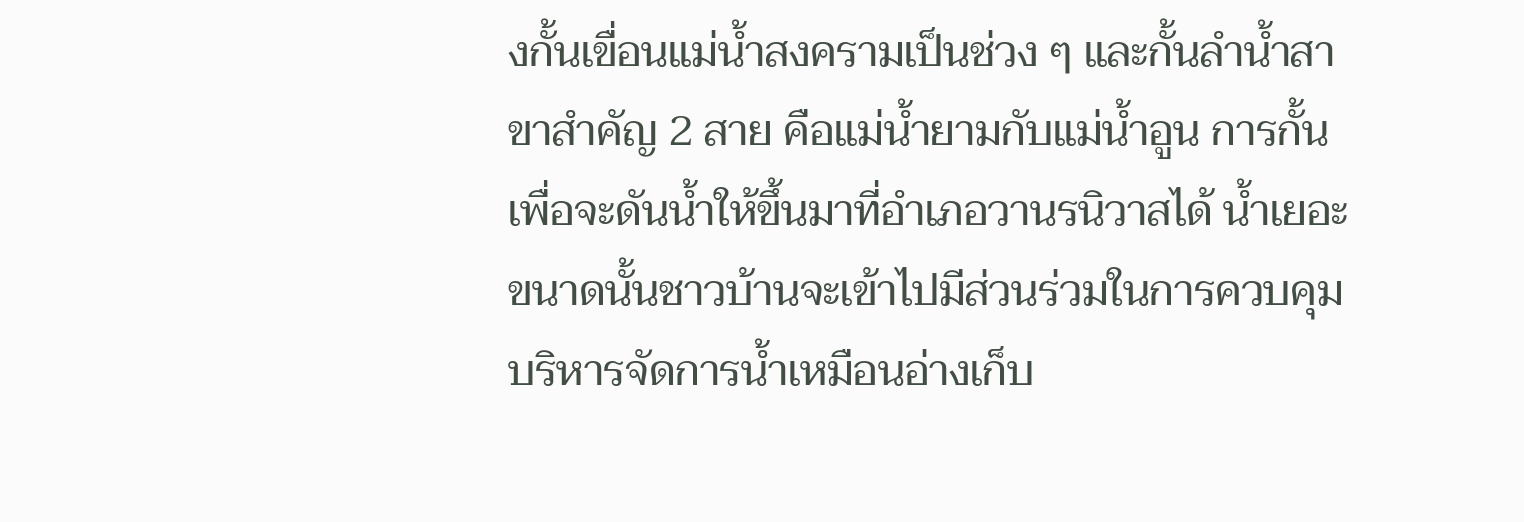งกั้นเขื่อนแม่น้ำสงครามเป็นช่วง ๆ และกั้นลำน้ำสาขาสำคัญ 2 สาย คือแม่น้ำยามกับแม่น้ำอูน การกั้นเพื่อจะดันน้ำให้ขึ้นมาที่อำเภอวานรนิวาสได้ น้ำเยอะขนาดนั้นชาวบ้านจะเข้าไปมีส่วนร่วมในการควบคุมบริหารจัดการน้ำเหมือนอ่างเก็บ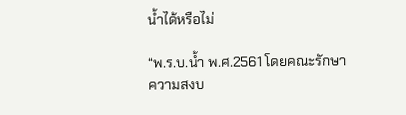น้ำได้หรือไม่

“พ.ร.บ.น้ำ พ.ศ.2561 โดยคณะรักษาความสงบ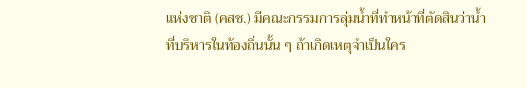แห่งชาติ (คสช.) มีคณะกรรมการลุ่มน้ำที่ทำหน้าที่ตัดสินว่าน้ำที่บริหารในท้องถิ่นนั้น ๆ ถ้าเกิดเหตุจำเป็นใคร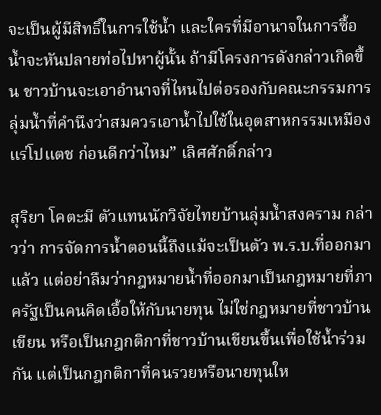จะเป็นผู้มีสิทธิ์ในการใช้น้ำ และใครที่มีอานาจในการซื้อ น้ำจะหันปลายท่อไปหาผู้นั้น ถ้ามีโครงการดังกล่าวเกิดขึ้น ชาวบ้านจะเอาอำนาจที่ไหนไปต่อรองกับคณะกรรมการลุ่มน้ำที่คำนึงว่าสมควรเอาน้ำไปใช้ในอุตสาหกรรมเหมืองแร่โปแตช ก่อนดีกว่าไหม” เลิศศักดิ์กล่าว

สุริยา โคตะมี ตัวแทนนักวิจัยไทยบ้านลุ่มน้ำสงคราม กล่าวว่า การจัดการน้ำตอนนี้ถึงแม้จะเป็นตัว พ.ร.บ.ที่ออกมาแล้ว แต่อย่าลืมว่ากฎหมายน้ำที่ออกมาเป็นกฎหมายที่ภาครัฐเป็นคนคิดเอื้อให้กับนายทุน ไม่ใช่กฎหมายที่ชาวบ้านเขียน หรือเป็นกฎกติกาที่ชาวบ้านเขียนขึ้นเพื่อใช้น้ำร่วมกัน แต่เป็นกฎกติกาที่คนรวยหรือนายทุนให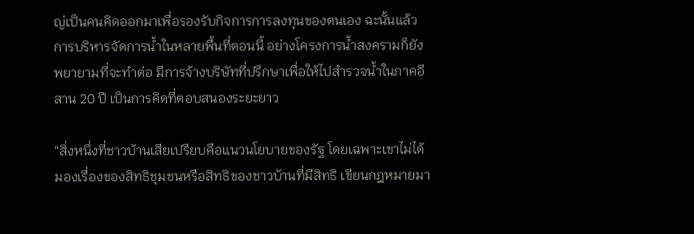ญ่เป็นคนคิดออกมาเพื่อรองรับกิจการการลงทุนของตนเอง ฉะนั้นแล้วการบริหารจัดการน้ำในหลายพื้นที่ตอนนี้ อย่างโครงการน้ำสงครามก็ยังพยายามที่จะทำต่อ มีการจ้างบริษัทที่ปรึกษาเพื่อให้ไปสำรวจน้ำในภาคอีสาน 20 ปี เป็นการคิดที่ตอบสนองระยะยาว

“สิ่งหนึ่งที่ชาวบ้านเสียเปรียบคือแนวนโยบายของรัฐ โดยเฉพาะเขาไม่ได้มองเรื่องของสิทธิชุมชนหรือสิทธิของชาวบ้านที่มีสิทธิ เขียนกฎหมายมา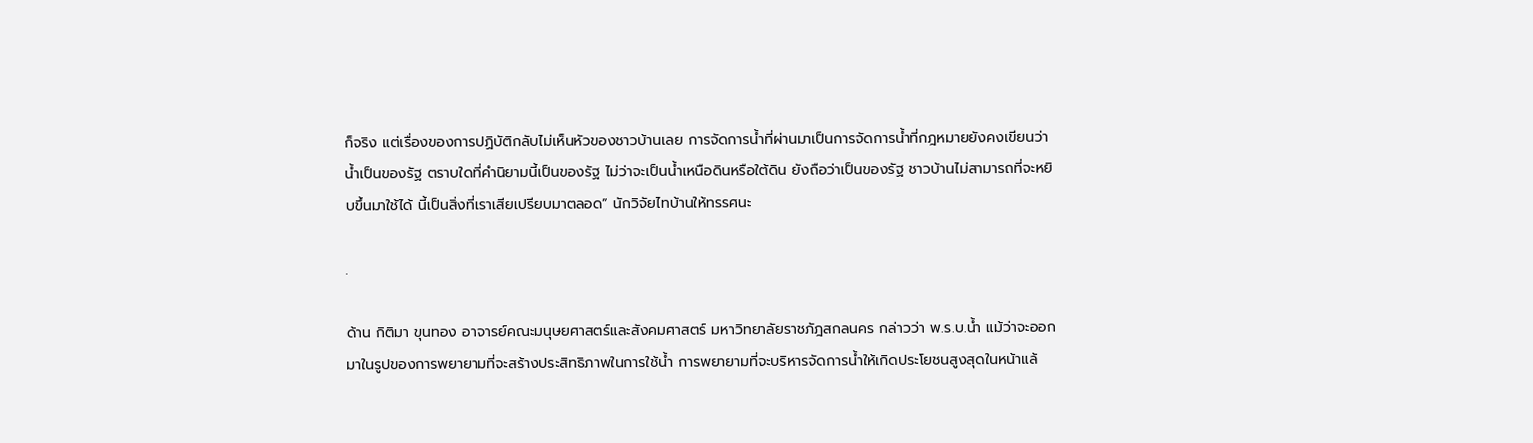ก็จริง แต่เรื่องของการปฏิบัติกลับไม่เห็นหัวของชาวบ้านเลย การจัดการน้ำที่ผ่านมาเป็นการจัดการน้ำที่กฎหมายยังคงเขียนว่าน้ำเป็นของรัฐ ตราบใดที่คำนิยามนี้เป็นของรัฐ ไม่ว่าจะเป็นน้ำเหนือดินหรือใต้ดิน ยังถือว่าเป็นของรัฐ ชาวบ้านไม่สามารถที่จะหยิบขึ้นมาใช้ได้ นี้เป็นสิ่งที่เราเสียเปรียบมาตลอด” นักวิจัยไทบ้านให้ทรรศนะ

.

ด้าน กิติมา ขุนทอง อาจารย์คณะมนุษยศาสตร์และสังคมศาสตร์ มหาวิทยาลัยราชภัฎสกลนคร กล่าวว่า พ.ร.บ.น้ำ แม้ว่าจะออกมาในรูปของการพยายามที่จะสร้างประสิทธิภาพในการใช้น้ำ การพยายามที่จะบริหารจัดการน้ำให้เกิดประโยชนสูงสุดในหน้าแล้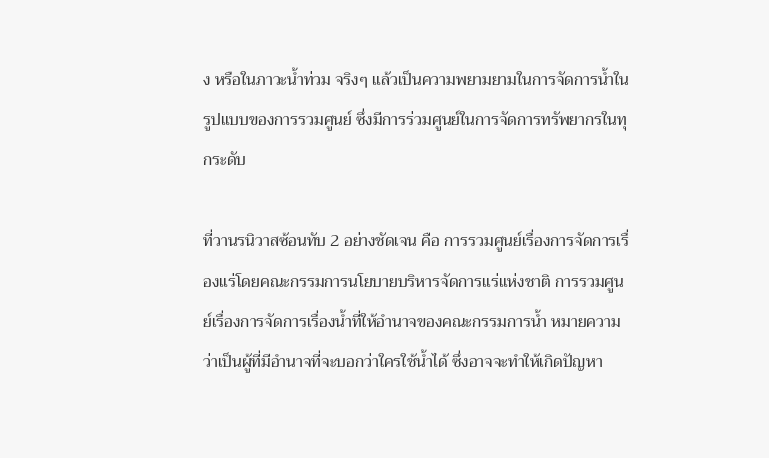ง หรือในภาวะน้ำท่วม จริงๆ แล้วเป็นความพยามยามในการจัดการน้ำในรูปแบบของการรวมศูนย์ ซึ่งมีการร่วมศูนย์ในการจัดการทรัพยากรในทุกระดับ

ที่วานรนิวาสซ้อนทับ 2 อย่างชัดเจน คือ การรวมศูนย์เรื่องการจัดการเรื่องแร่โดยคณะกรรมการนโยบายบริหารจัดการแร่แห่งชาติ การรวมศูนย์เรื่องการจัดการเรื่องน้ำที่ให้อำนาจของคณะกรรมการน้ำ หมายความว่าเป็นผู้ที่มีอำนาจที่จะบอกว่าใครใช้น้ำได้ ซึ่งอาจจะทำให้เกิดปัญหา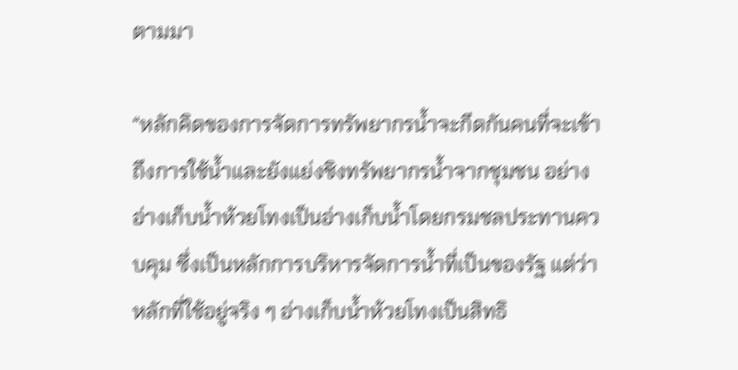ตามมา

“หลักคิดของการจัดการทรัพยากรน้ำจะกีดกันคนที่จะเข้าถึงการใช้น้ำและยังแย่งชิงทรัพยากรน้ำจากชุมชน อย่างอ่างเก็บน้ำห้วยโทงเป็นอ่างเก็บน้ำโดยกรมชลประทานควบคุม ซึ่งเป็นหลักการบริหารจัดการน้ำที่เป็นของรัฐ แต่ว่าหลักที่ใช้อยู่จริง ๆ อ่างเก็บน้ำห้วยโทงเป็นสิทธิ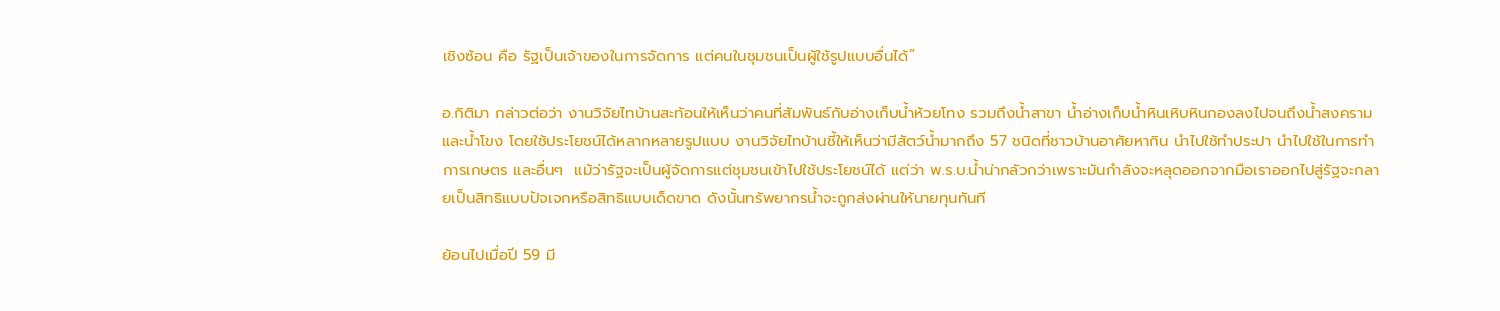เชิงซ้อน คือ รัฐเป็นเจ้าของในการจัดการ แต่คนในชุมชนเป็นผู้ใช้รูปแบบอื่นได้”

อ.กิติมา กล่าวต่อว่า งานวิจัยไทบ้านสะท้อนให้เห็นว่าคนที่สัมพันธ์กับอ่างเก็บน้ำห้วยโทง รวมถึงน้ำสาขา น้ำอ่างเก็บน้ำหินเหิบหินกองลงไปจนถึงน้ำสงครามและน้ำโขง โดยใช้ประโยชน์ได้หลากหลายรูปแบบ งานวิจัยไทบ้านชี้ให้เห็นว่ามีสัตว์น้ำมากถึง 57 ชนิดที่ชาวบ้านอาศัยหากิน นำไปใช้ทำประปา นำไปใช้ในการทำการเกษตร และอื่นๆ  แม้ว่ารัฐจะเป็นผู้จัดการแต่ชุมชนเข้าไปใช้ประโยชน์ได้ แต่ว่า พ.ร.บ.น้ำน่ากลัวกว่าเพราะมันกำลังจะหลุดออกจากมือเราออกไปสู่รัฐจะกลายเป็นสิทธิแบบปัจเจกหรือสิทธิแบบเด็ดขาด ดังนั้นทรัพยากรน้ำจะถูกส่งผ่านให้นายทุนทันที

ย้อนไปเมื่อปี 59 มี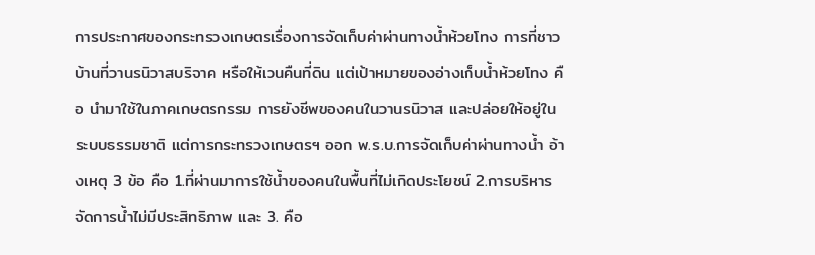การประกาศของกระทรวงเกษตรเรื่องการจัดเก็บค่าผ่านทางน้ำห้วยโทง การที่ชาวบ้านที่วานรนิวาสบริจาค หรือให้เวนคืนที่ดิน แต่เป้าหมายของอ่างเก็บน้ำห้วยโทง คือ นำมาใช้ในภาคเกษตรกรรม การยังชีพของคนในวานรนิวาส และปล่อยให้อยู่ในระบบธรรมชาติ แต่การกระทรวงเกษตรฯ ออก พ.ร.บ.การจัดเก็บค่าผ่านทางน้ำ อ้างเหตุ 3 ข้อ คือ 1.ที่ผ่านมาการใช้น้ำของคนในพื้นที่ไม่เกิดประโยชน์ 2.การบริหารจัดการน้ำไม่มีประสิทธิภาพ และ 3. คือ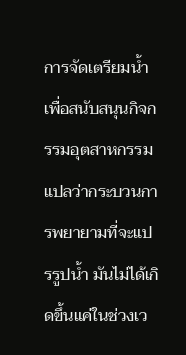การจัดเตรียมน้ำเพื่อสนับสนุนกิจกรรมอุตสาหกรรม แปลว่ากระบวนการพยายามที่จะแปรรูปน้ำ มันไม่ได้เกิดขึ้นแค่ในช่วงเว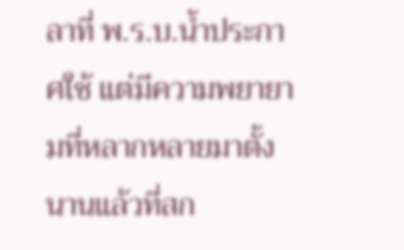ลาที่ พ.ร.บ.น้ำประกาศใช้ แต่มีความพยายามที่หลากหลายมาตั้งนานแล้วที่สก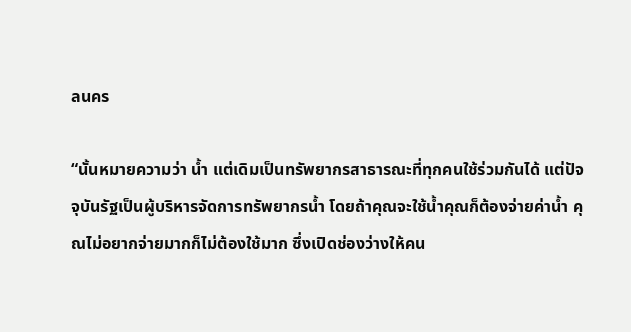ลนคร

“นั้นหมายความว่า น้ำ แต่เดิมเป็นทรัพยากรสาธารณะที่ทุกคนใช้ร่วมกันได้ แต่ปัจจุบันรัฐเป็นผู้บริหารจัดการทรัพยากรน้ำ โดยถ้าคุณจะใช้น้ำคุณก็ต้องจ่ายค่าน้ำ คุณไม่อยากจ่ายมากก็ไม่ต้องใช้มาก ซึ่งเปิดช่องว่างให้คน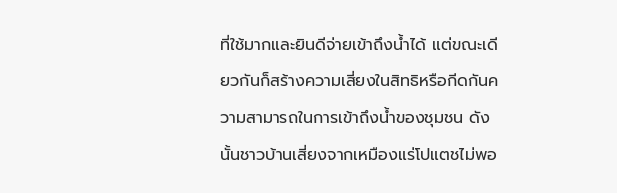ที่ใช้มากและยินดีจ่ายเข้าถึงน้ำได้ แต่ขณะเดียวกันก็สร้างความเสี่ยงในสิทธิหรือกีดกันความสามารถในการเข้าถึงน้ำของชุมชน ดังนั้นชาวบ้านเสี่ยงจากเหมืองแร่โปแตชไม่พอ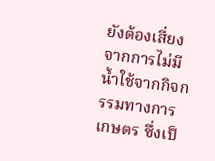ยังต้องเสี่ยงจากการไม่มีน้ำใช้จากกิจกรรมทางการเกษตร ซึ่งเป็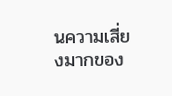นความเสี่ยงมากของ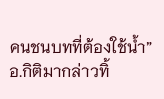คนชนบทที่ต้องใช้น้ำ” อ.กิติมากล่าวทิ้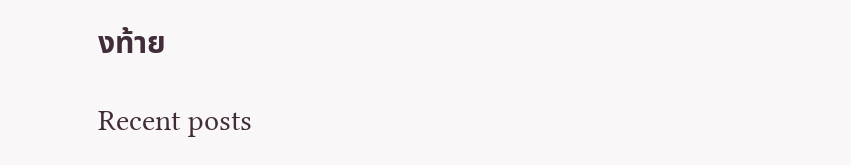งท้าย

Recent posts